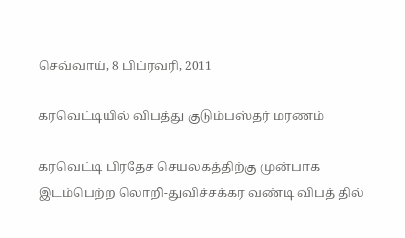செவ்வாய், 8 பிப்ரவரி, 2011

கரவெட்டியில் விபத்து குடும்பஸ்தர் மரணம்

கரவெட்டி பிரதேச செயலகத்திற்கு முன்பாக இடம்பெற்ற லொறி-துவிச்சக்கர வண்டி விபத் தில்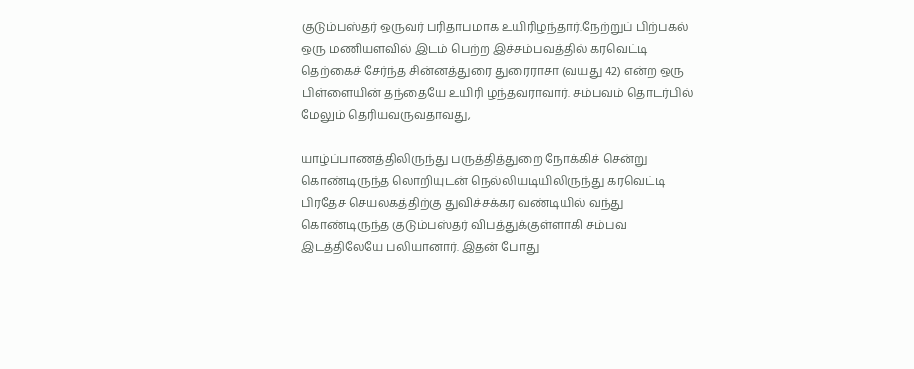குடும்பஸ்தர் ஒருவர் பரிதாபமாக உயிரிழந்தார்.நேற்றுப் பிற்பகல் ஒரு மணியளவில் இடம் பெற்ற இச்சம்பவத்தில் கரவெட்டி தெற்கைச் சேர்ந்த சின்னத்துரை துரைராசா (வயது 42) என்ற ஒரு பிள்ளையின் தந்தையே உயிரி ழந்தவராவார். சம்பவம் தொடர்பில் மேலும் தெரியவருவதாவது,

யாழ்ப்பாணத்திலிருந்து பருத்தித்துறை நோக்கிச் சென்று கொண்டிருந்த லொறியுடன் நெல்லியடியிலிருந்து கரவெட்டி பிரதேச செயலகத்திற்கு துவிச்சக்கர வண்டியில் வந்து கொண்டிருந்த குடும்பஸ்தர் விபத்துக்குள்ளாகி சம்பவ இடத்திலேயே பலியானார். இதன் போது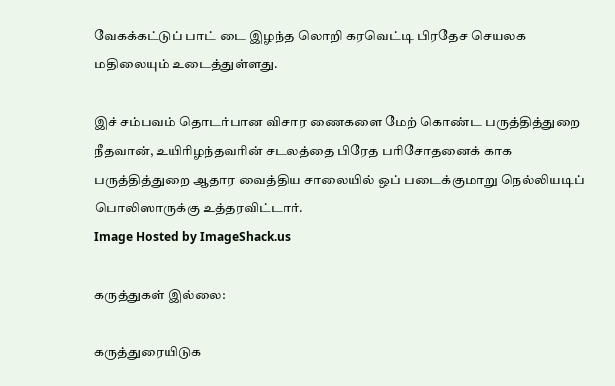வேகக்கட்டுப் பாட் டை இழந்த லொறி கரவெட்டி பிரதேச செயலக மதிலையும் உடைத்துள்ளது.

இச் சம்பவம் தொடர்பான விசார ணைகளை மேற் கொண்ட பருத்தித்துறை நீதவான், உயிரிழந்தவரின் சடலத்தை பிரேத பரிசோதனைக் காக பருத்தித்துறை ஆதார வைத்திய சாலையில் ஒப் படைக்குமாறு நெல்லியடிப் பொலிஸாருக்கு உத்தரவிட்டார்.
Image Hosted by ImageShack.us

கருத்துகள் இல்லை:

கருத்துரையிடுக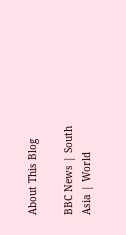About This Blog

BBC News | South Asia | World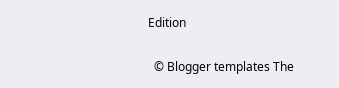Edition

  © Blogger templates The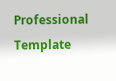Professional Template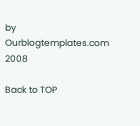by Ourblogtemplates.com 2008

Back to TOP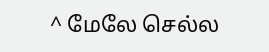^ மேலே செல்ல